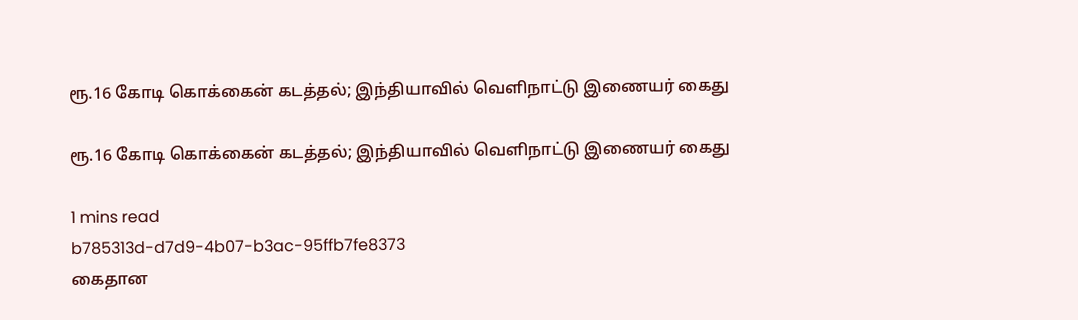ரூ.16 கோடி கொக்கைன் கடத்தல்; இந்தியாவில் வெளிநாட்டு இணையர் கைது

ரூ.16 கோடி கொக்கைன் கடத்தல்; இந்தியாவில் வெளிநாட்டு இணையர் கைது

1 mins read
b785313d-d7d9-4b07-b3ac-95ffb7fe8373
கைதான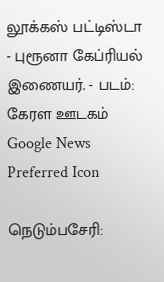லூக்கஸ் பட்டிஸ்டா - புரூனா கேப்ரியல் இணையர். - படம்: கேரள ஊடகம்
Google News Preferred Icon

நெடும்பசேரி: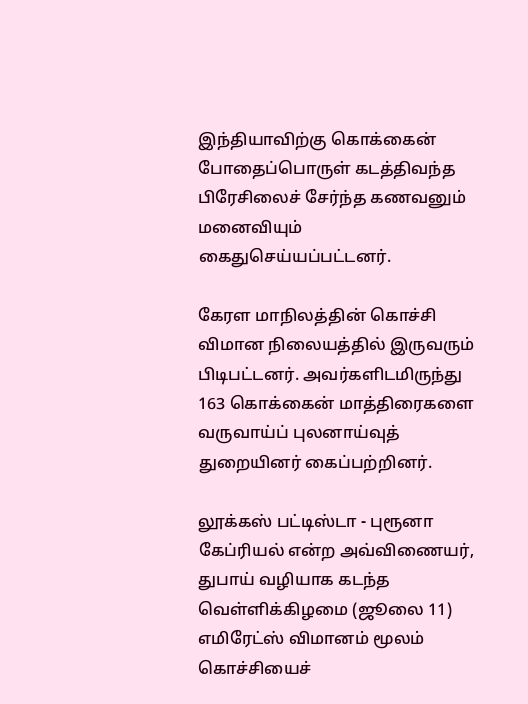இந்தியாவிற்கு கொக்கைன் போதைப்பொருள் கடத்திவந்த பிரேசிலைச் சேர்ந்த கணவனும் மனைவியும் கைதுசெய்யப்பட்டனர்.

கேரள மாநிலத்தின் கொச்சி விமான நிலையத்தில் இருவரும் பிடிபட்டனர். அவர்களிடமிருந்து 163 கொக்கைன் மாத்திரைகளை வருவாய்ப் புலனாய்வுத் துறையினர் கைப்பற்றினர்.

லூக்கஸ் பட்டிஸ்டா - புரூனா கேப்ரியல் என்ற அவ்விணையர், துபாய் வழியாக கடந்த வெள்ளிக்கிழமை (ஜூலை 11) எமிரேட்ஸ் விமானம் மூலம் கொச்சியைச்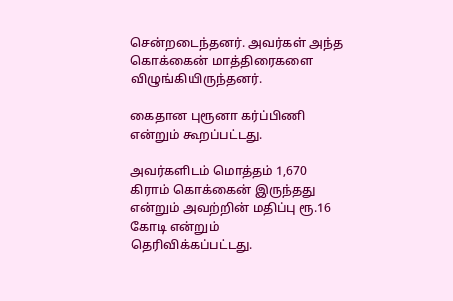சென்றடைந்தனர். அவர்கள் அந்த கொக்கைன் மாத்திரைகளை விழுங்கியிருந்தனர்.

கைதான புரூனா கர்ப்பிணி என்றும் கூறப்பட்டது.

அவர்களிடம் மொத்தம் 1,670 கிராம் கொக்கைன் இருந்தது என்றும் அவற்றின் மதிப்பு ரூ.16 கோடி என்றும் தெரிவிக்கப்பட்டது.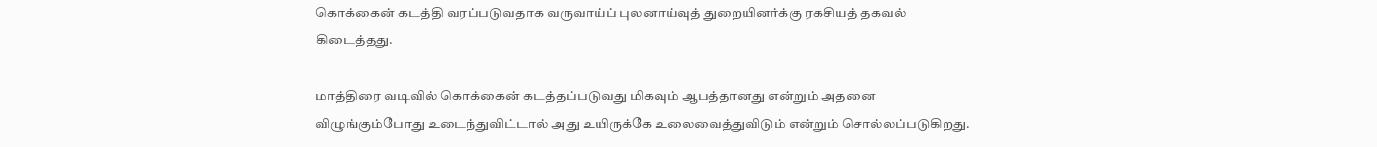கொக்கைன் கடத்தி வரப்படுவதாக வருவாய்ப் புலனாய்வுத் துறையினர்க்கு ரகசியத் தகவல் கிடைத்தது.

மாத்திரை வடிவில் கொக்கைன் கடத்தப்படுவது மிகவும் ஆபத்தானது என்றும் அதனை விழுங்கும்போது உடைந்துவிட்டால் அது உயிருக்கே உலைவைத்துவிடும் என்றும் சொல்லப்படுகிறது.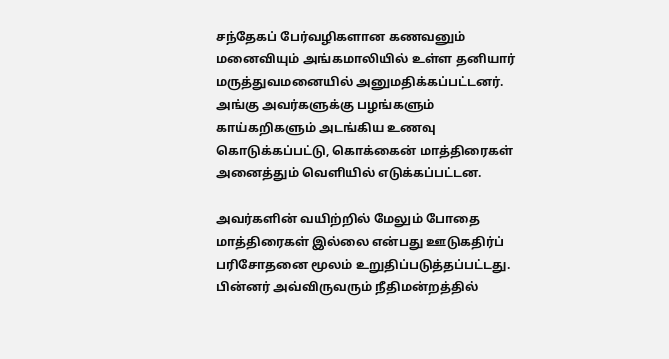சந்தேகப் பேர்வழிகளான கணவனும் மனைவியும் அங்கமாலியில் உள்ள தனியார் மருத்துவமனையில் அனுமதிக்கப்பட்டனர். அங்கு அவர்களுக்கு பழங்களும் காய்கறிகளும் அடங்கிய உணவு கொடுக்கப்பட்டு, கொக்கைன் மாத்திரைகள் அனைத்தும் வெளியில் எடுக்கப்பட்டன.

அவர்களின் வயிற்றில் மேலும் போதை மாத்திரைகள் இல்லை என்பது ஊடுகதிர்ப் பரிசோதனை மூலம் உறுதிப்படுத்தப்பட்டது. பின்னர் அவ்விருவரும் நீதிமன்றத்தில்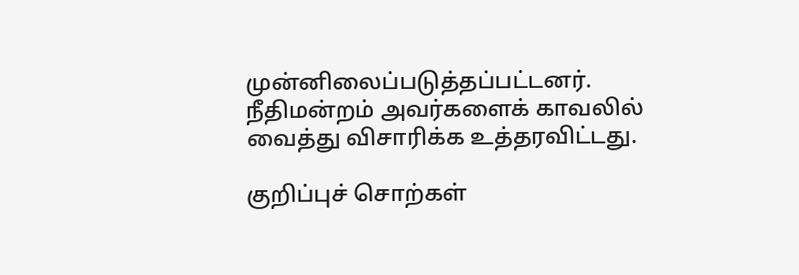முன்னிலைப்படுத்தப்பட்டனர். நீதிமன்றம் அவர்களைக் காவலில் வைத்து விசாரிக்க உத்தரவிட்டது.

குறிப்புச் சொற்கள்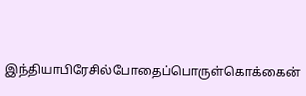இந்தியாபிரேசில்போதைப்பொருள்கொக்கைன்